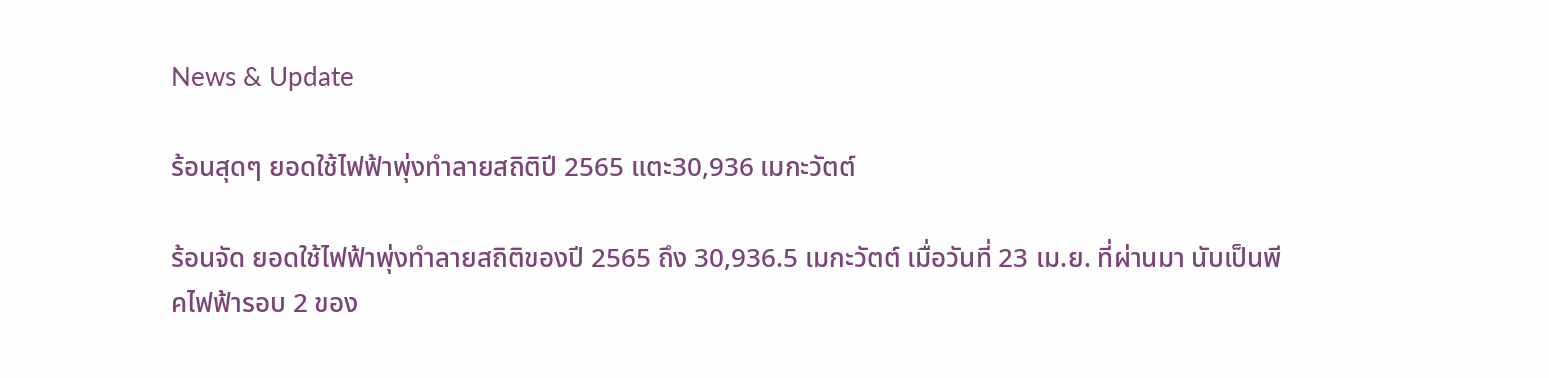News & Update

ร้อนสุดๆ ยอดใช้ไฟฟ้าพุ่งทำลายสถิติปี 2565 แตะ30,936 เมกะวัตต์

ร้อนจัด ยอดใช้ไฟฟ้าพุ่งทำลายสถิติของปี 2565 ถึง 30,936.5 เมกะวัตต์ เมื่อวันที่ 23 เม.ย. ที่ผ่านมา นับเป็นพีคไฟฟ้ารอบ 2 ของ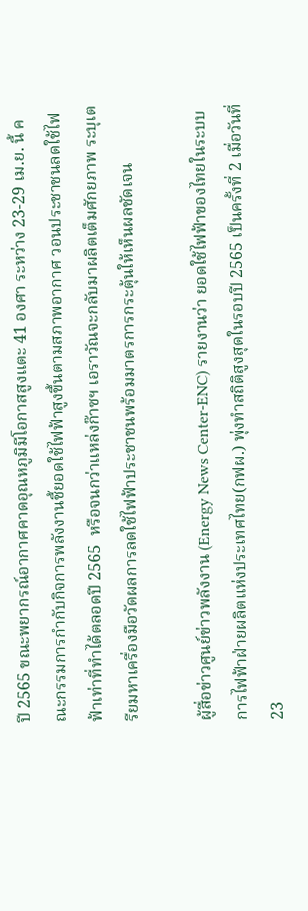ปี 2565 ขณะพยากรณ์อากาศคาดอุณหภูมิมีโอกาสสูงแตะ 41 องศา ระหว่าง 23-29 เม.ย. นี้ คณะกรรมการกำกับกิจการพลังงานชี้ยอดใช้ไฟฟ้าสูงขึ้นตามสภาพอากาศ วอนประชาชนลดใช้ไฟฟ้าเท่าที่ทำได้ตลอดปี 2565  หรือจนกว่าแหล่งก๊าซฯ เอราวัณจะกลับมาผลิตเต็มศักยภาพ ระบุเตรียมหาเครื่องมือวัดผลการลดใช้ไฟฟ้าประชาชนพร้อมมาตรการกระตุ้นให้เห็นผลชัดเจน

ผู้สื่อข่าวศูนย์ข่าวพลังงาน (Energy News Center-ENC) รายงานว่า ยอดใช้ไฟฟ้าของไทยในระบบการไฟฟ้าฝ่ายผลิตแห่งประเทศไทย(กฟผ.) พุ่งทำสถิติสูงสุดในรอบปี 2565 เป็นครั้งที่ 2 เมื่อวันที่ 23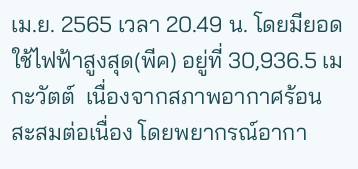เม.ย. 2565 เวลา 20.49 น. โดยมียอดใช้ไฟฟ้าสูงสุด(พีค) อยู่ที่ 30,936.5 เมกะวัตต์  เนื่องจากสภาพอากาศร้อนสะสมต่อเนื่อง โดยพยากรณ์อากา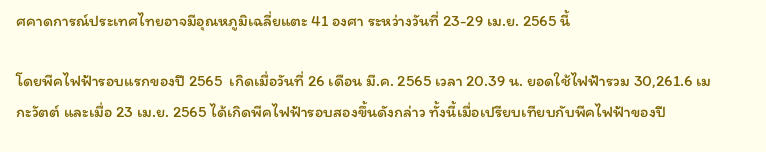ศคาดการณ์ประเทศไทยอาจมีอุณหภูมิเฉลี่ยแตะ 41 องศา ระหว่างวันที่ 23-29 เม.ย. 2565 นี้

โดยพีคไฟฟ้ารอบแรกของปี 2565  เกิดเมื่อวันที่ 26 เดือน มี.ค. 2565 เวลา 20.39 น. ยอดใช้ไฟฟ้ารวม 30,261.6 เมกะวัตต์ และเมื่อ 23 เม.ย. 2565 ได้เกิดพีคไฟฟ้ารอบสองขึ้นดังกล่าว ทั้งนี้เมื่อเปรียบเทียบกับพีคไฟฟ้าของปี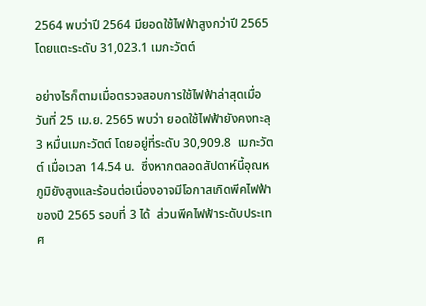2564 พบว่าปี 2564 มียอดใช้ไฟฟ้าสูงกว่าปี 2565 โดยแตะระดับ 31,023.1 เมกะวัตต์

อย่างไรก็ตามเมื่อตรวจสอบการใช้ไฟฟ้าล่าสุดเมื่อวันที่ 25 เม.ย. 2565 พบว่า ยอดใช้ไฟฟ้ายังคงทะลุ 3 หมื่นเมกะวัตต์ โดยอยู่ที่ระดับ 30,909.8  เมกะวัตต์ เมื่อเวลา 14.54 น.  ซึ่งหากตลอดสัปดาห์นี้อุณหภูมิยังสูงและร้อนต่อเนื่องอาจมีโอกาสเกิดพีคไฟฟ้าของปี 2565 รอบที่ 3 ได้  ส่วนพีคไฟฟ้าระดับประเทศ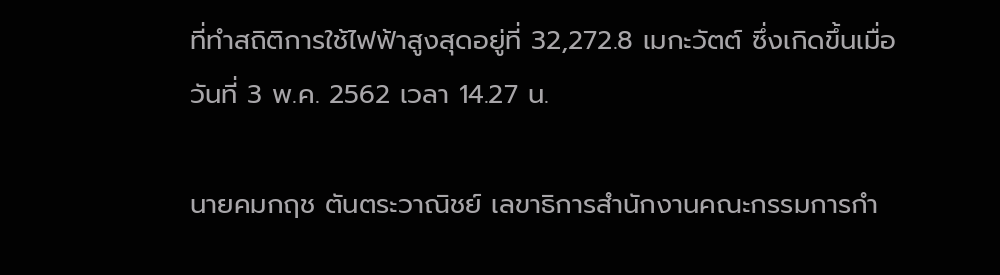ที่ทำสถิติการใช้ไฟฟ้าสูงสุดอยู่ที่ 32,272.8 เมกะวัตต์ ซึ่งเกิดขึ้นเมื่อวันที่ 3 พ.ค. 2562 เวลา 14.27 น.

นายคมกฤช ตันตระวาณิชย์ เลขาธิการสำนักงานคณะกรรมการกำ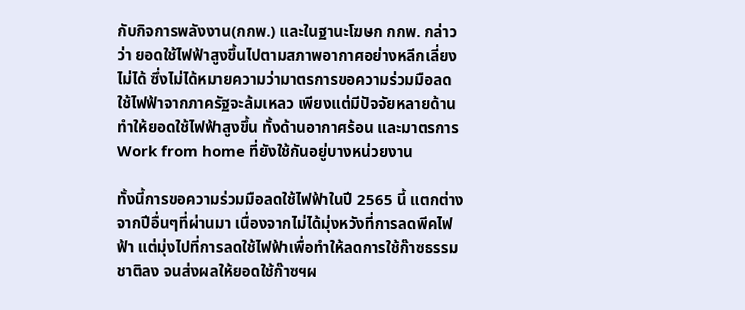กับกิจการพลังงาน(กกพ.) และในฐานะโฆษก กกพ. กล่าวว่า ยอดใช้ไฟฟ้าสูงขึ้นไปตามสภาพอากาศอย่างหลีกเลี่ยงไม่ได้ ซึ่งไม่ได้หมายความว่ามาตรการขอความร่วมมือลดใช้ไฟฟ้าจากภาครัฐจะล้มเหลว เพียงแต่มีปัจจัยหลายด้านทำให้ยอดใช้ไฟฟ้าสูงขึ้น ทั้งด้านอากาศร้อน และมาตรการ Work from home ที่ยังใช้กันอยู่บางหน่วยงาน

ทั้งนี้การขอความร่วมมือลดใช้ไฟฟ้าในปี 2565 นี้ แตกต่างจากปีอื่นๆที่ผ่านมา เนื่องจากไม่ได้มุ่งหวังที่การลดพีคไฟฟ้า แต่มุ่งไปที่การลดใช้ไฟฟ้าเพื่อทำให้ลดการใช้ก๊าซธรรมชาติลง จนส่งผลให้ยอดใช้ก๊าซฯผ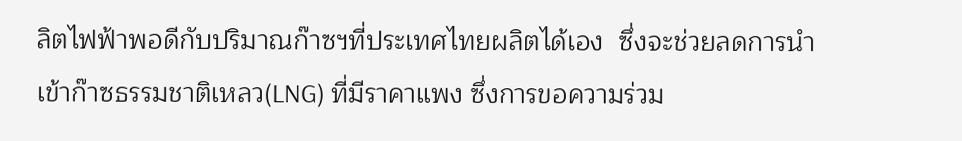ลิตไฟฟ้าพอดีกับปริมาณก๊าซฯที่ประเทศไทยผลิตได้เอง  ซึ่งจะช่วยลดการนำเข้าก๊าซธรรมชาติเหลว(LNG) ที่มีราคาแพง ซึ่งการขอความร่วม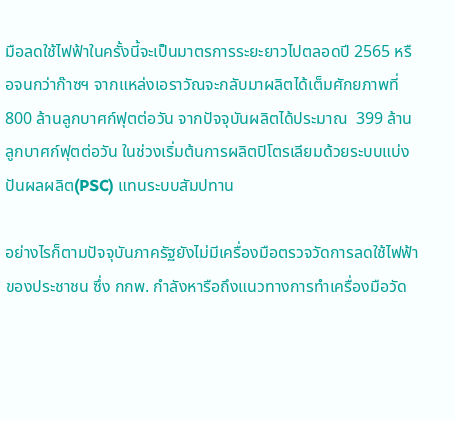มือลดใช้ไฟฟ้าในครั้งนี้จะเป็นมาตรการระยะยาวไปตลอดปี 2565 หรือจนกว่าก๊าซฯ จากแหล่งเอราวัณจะกลับมาผลิตได้เต็มศักยภาพที่ 800 ล้านลูกบาศก์ฟุตต่อวัน จากปัจจุบันผลิตได้ประมาณ  399 ล้านลูกบาศก์ฟุตต่อวัน ในช่วงเริ่มต้นการผลิตปิโตรเลียมด้วยระบบแบ่งปันผลผลิต(PSC) แทนระบบสัมปทาน

อย่างไรก็ตามปัจจุบันภาครัฐยังไม่มีเครื่องมือตรวจวัดการลดใช้ไฟฟ้าของประชาชน ซึ่ง กกพ. กำลังหารือถึงแนวทางการทำเครื่องมือวัด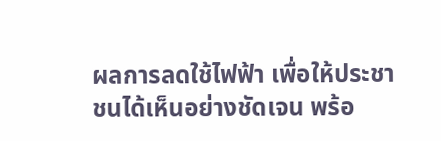ผลการลดใช้ไฟฟ้า เพื่อให้ประชาชนได้เห็นอย่างชัดเจน พร้อ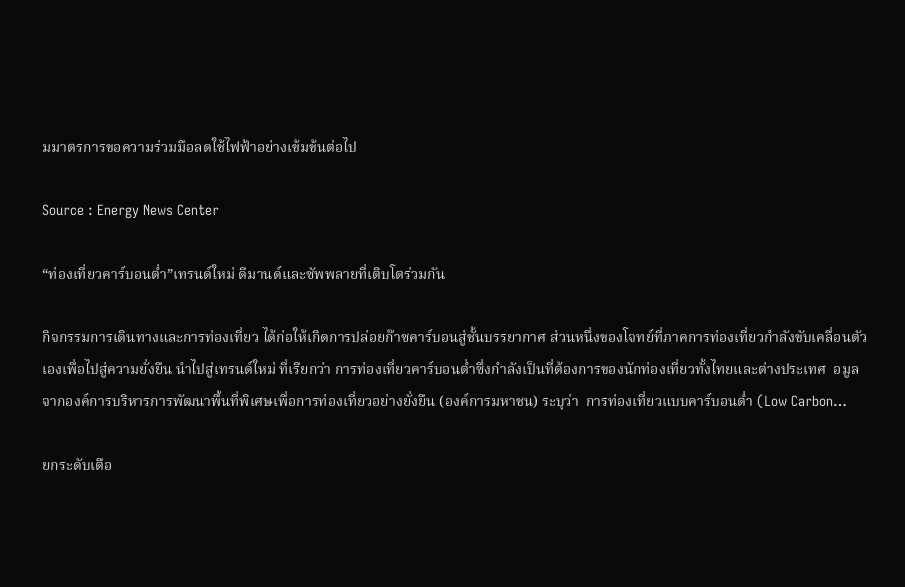มมาตรการขอความร่วมมือลดใช้ไฟฟ้าอย่างเข้มข้นต่อไป

Source : Energy News Center

“ท่องเที่ยวคาร์บอนต่ำ”เทรนด์ใหม่ ดีมานด์และซัพพลายที่เติบโตร่วมกัน

กิจกรรมการเดินทางและการท่องเที่ยว ได้ก่อให้เกิดการปล่อยก๊าซคาร์บอนสู่ชั้นบรรยากาศ ส่วนหนึ่งของโจทย์ที่ภาคการท่องเที่ยวกำลังขับเคลื่อนตัวเองเพื่อไปสู่ความยั่งยืน นำไปสู่เทรนด์ใหม่ ที่เรียกว่า การท่องเที่ยวคาร์บอนต่ำซึ่งกำลังเป็นที่ต้องการของนักท่องเที่ยวทั้งไทยและต่างประเทศ  อมูลจากองค์การบริหารการพัฒนาพื้นที่พิเศษเพื่อการท่องเที่ยวอย่างยั่งยืน (องค์การมหาชน) ระบุว่า  การท่องเที่ยวแบบคาร์บอนต่ำ (Low Carbon…

ยกระดับเตือ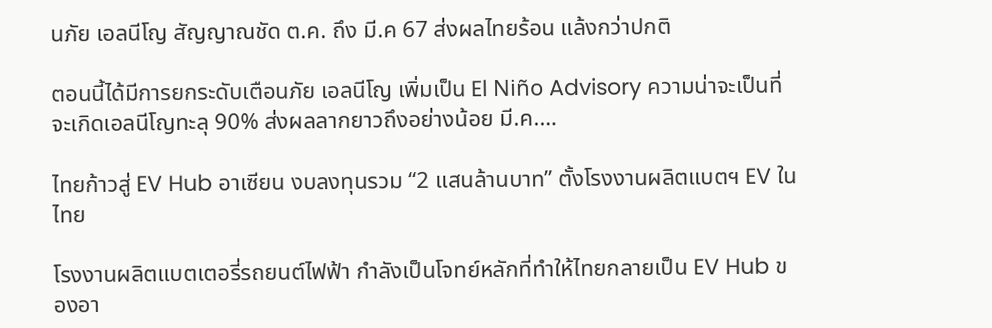นภัย เอลนีโญ สัญญาณชัด ต.ค. ถึง มี.ค 67 ส่งผลไทยร้อน แล้งกว่าปกติ

ตอนนี้ได้มีการยกระดับเตือนภัย เอลนีโญ เพิ่มเป็น El Niño Advisory ความน่าจะเป็นที่จะเกิดเอลนีโญทะลุ 90% ส่งผลลากยาวถึงอย่างน้อย มี.ค.…

ไทยก้าวสู่ EV Hub อาเซียน งบลงทุนรวม “2 แสนล้านบาท” ตั้งโรงงานผลิตแบตฯ EV ในไทย

โรงงานผลิตแบตเตอรี่รถยนต์ไฟฟ้า กำลังเป็นโจทย์หลักที่ทำให้ไทยกลายเป็น EV Hub ของอา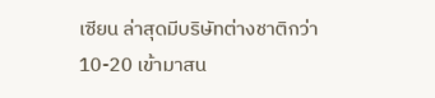เซียน ล่าสุดมีบริษัทต่างชาติกว่า 10-20 เข้ามาสน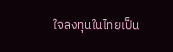ใจลงทุนในไทยเป็น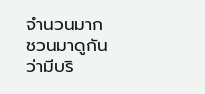จำนวนมาก ชวนมาดูกันว่ามีบริ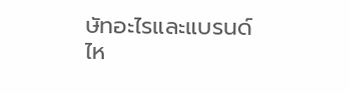ษัทอะไรและแบรนด์ไห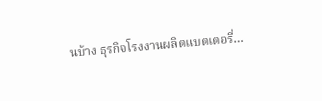นบ้าง ธุรกิจโรงงานผลิตแบตเตอรี่…